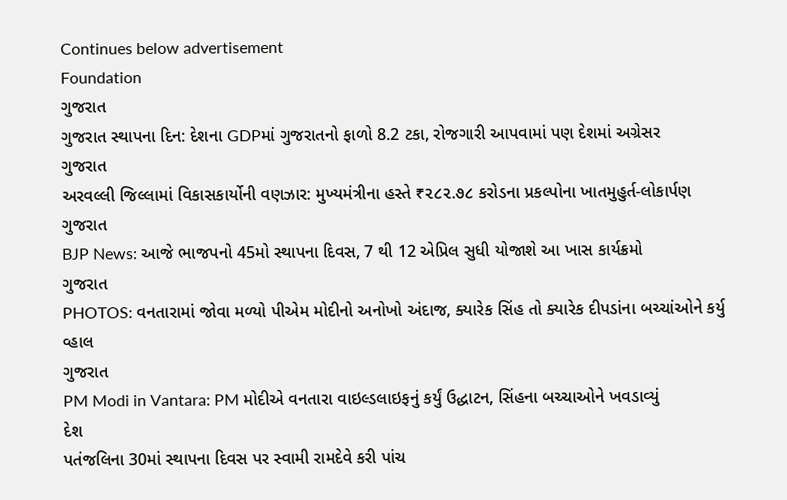Continues below advertisement
Foundation
ગુજરાત
ગુજરાત સ્થાપના દિન: દેશના GDPમાં ગુજરાતનો ફાળો 8.2 ટકા, રોજગારી આપવામાં પણ દેશમાં અગ્રેસર
ગુજરાત
અરવલ્લી જિલ્લામાં વિકાસકાર્યોની વણઝાર: મુખ્યમંત્રીના હસ્તે ₹૨૮૨.૭૮ કરોડના પ્રકલ્પોના ખાતમુહુર્ત-લોકાર્પણ
ગુજરાત
BJP News: આજે ભાજપનો 45મો સ્થાપના દિવસ, 7 થી 12 એપ્રિલ સુધી યોજાશે આ ખાસ કાર્યક્રમો
ગુજરાત
PHOTOS: વનતારામાં જોવા મળ્યો પીએમ મોદીનો અનોખો અંદાજ, ક્યારેક સિંહ તો ક્યારેક દીપડાંના બચ્ચાંઓને કર્યુ વ્હાલ
ગુજરાત
PM Modi in Vantara: PM મોદીએ વનતારા વાઇલ્ડલાઇફનું કર્યું ઉદ્ધાટન, સિંહના બચ્ચાઓને ખવડાવ્યું
દેશ
પતંજલિના 30માં સ્થાપના દિવસ પર સ્વામી રામદેવે કરી પાંચ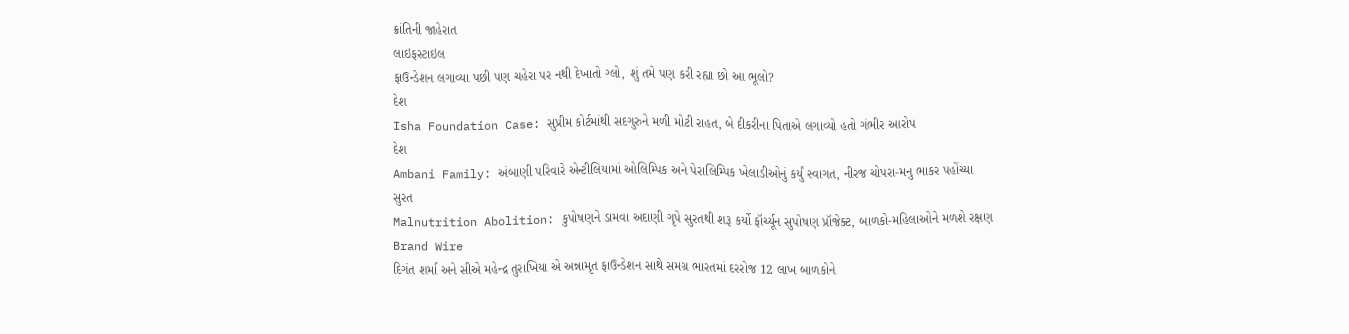ક્રાંતિની જાહેરાત
લાઇફસ્ટાઇલ
ફાઉન્ડેશન લગાવ્યા પછી પણ ચહેરા પર નથી દેખાતો ગ્લો, શું તમે પણ કરી રહ્યા છો આ ભૂલો?
દેશ
Isha Foundation Case: સુપ્રીમ કોર્ટમાંથી સદગુરુને મળી મોટી રાહત, બે દીકરીના પિતાએ લગાવ્યો હતો ગંભીર આરોપ
દેશ
Ambani Family: અંબાણી પરિવારે એન્ટીલિયામાં ઓલિમ્પિક અને પેરાલિમ્પિક ખેલાડીઓનું કર્યું સ્વાગત, નીરજ ચોપરા-મનુ ભાકર પહોંચ્યા
સુરત
Malnutrition Abolition: કુપોષણને ડામવા અદાણી ગૃપે સુરતથી શરૂ કર્યો ફૉર્ચ્યૂન સુપોષણ પ્રૉજેક્ટ, બાળકો-મહિલાઓને મળશે રક્ષણ
Brand Wire
દિગંત શર્મા અને સીએ મહેન્દ્ર તુરાખિયા એ અન્નામૃત ફાઉન્ડેશન સાથે સમગ્ર ભારતમાં દરરોજ 12 લાખ બાળકોને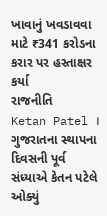ખાવાનું ખવડાવવા માટે ₹341 કરોડના કરાર પર હસ્તાક્ષર કર્યા
રાજનીતિ
Ketan Patel । ગુજરાતના સ્થાપના દિવસની પૂર્વ સંધ્યાએ કેતન પટેલે ઓક્યું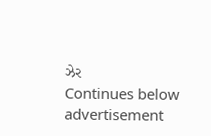ઝેર
Continues below advertisement